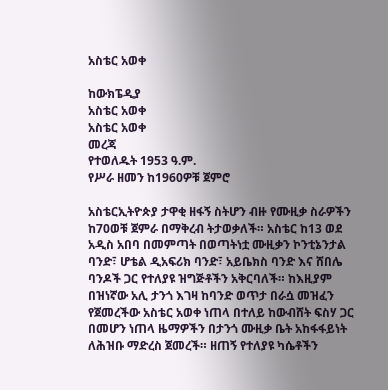አስቴር አወቀ

ከውክፔዲያ
አስቴር አወቀ
አስቴር አወቀ
መረጃ
የተወለዱት 1953 ዓ.ም.
የሥራ ዘመን ከ1960ዎቹ ጀምሮ

አስቴርኢትዮጵያ ታዋቂ ዘፋኝ ስትሆን ብዙ የሙዚቃ ስራዎችን ከ70ወቹ ጀምራ በማቅረብ ትታወቃለች። አስቴር ከ13 ወደ አዲስ አበባ በመምጣት በወጣትነቷ ሙዚቃን ኮንቲኔንታል ባንድ፣ ሆቴል ዲአፍሪክ ባንድ፣ አይቤክስ ባንድ እና ሸበሌ ባንዶች ጋር የተለያዩ ዝግጅቶችን አቅርባለች። ከእዚያም በዝነኛው አሊ ታንጎ እገዛ ከባንድ ወጥታ በራሷ መዝፈን የጀመረችው አስቴር አወቀ ነጠላ በተለይ ከውብሸት ፍስሃ ጋር በመሆን ነጠላ ዜማዎችን በታንጎ ሙዚቃ ቤት አከፋፋይነት ለሕዝቡ ማድረስ ጀመረች። ዘጠኝ የተለያዩ ካሴቶችን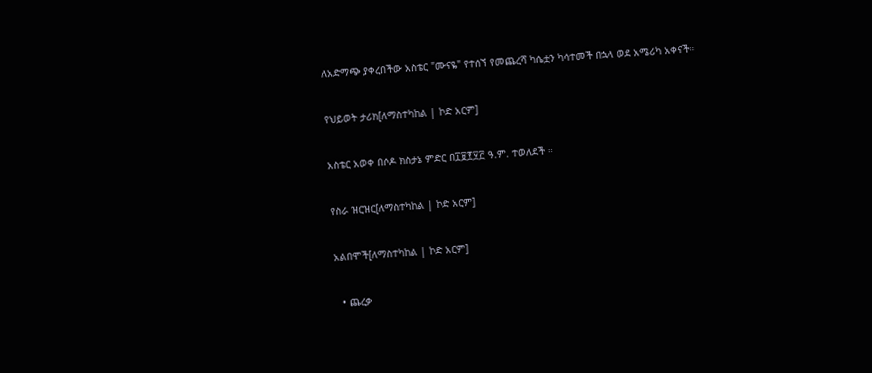ለአድማጭ ያቀረበችው አስቴር "ሙናዬ" የተሰኘ የመጨረሻ ካሴቷን ካሳተመች በኋላ ወደ አሜሪካ አቀናች።

የህይወት ታሪክ[ለማስተካከል | ኮድ አርም]

አስቴር አወቀ በሶዶ ክስታኔ ምድር በ፲፱፻፶፫ ዓ.ም. ተወለደች ።

የስራ ዝርዝር[ለማስተካከል | ኮድ አርም]

አልበሞች[ለማስተካከል | ኮድ አርም]

  • ጨረቃ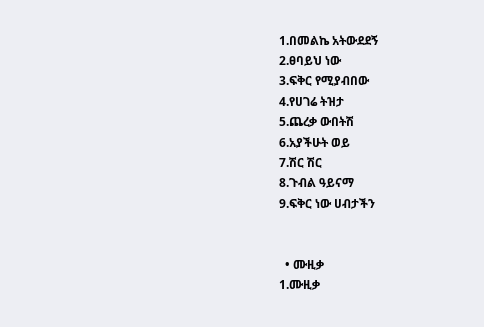1.በመልኬ አትውደደኝ
2.ፀባይህ ነው
3.ፍቅር የሚያብበው
4.የሀገሬ ትዝታ
5.ጨረቃ ውበትሽ
6.አያችሁት ወይ
7.ሽር ሽር
8.ጉብል ዓይናማ
9.ፍቅር ነው ሀብታችን


  • ሙዚቃ
1.ሙዚቃ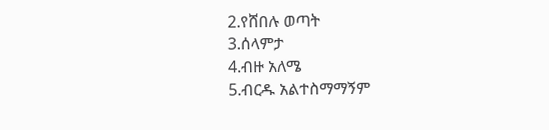2.የሸበሉ ወጣት
3.ሰላምታ
4.ብዙ አለሜ
5.ብርዱ አልተስማማኝም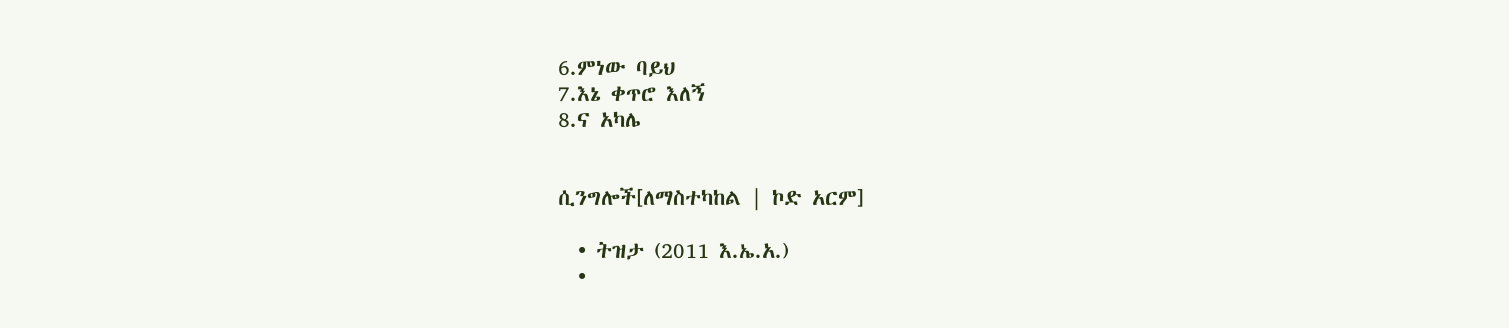6.ምነው ባይህ
7.እኔ ቀጥሮ እለኝ
8.ና አካሌ


ሲንግሎች[ለማስተካከል | ኮድ አርም]

  • ትዝታ (2011 እ.ኤ.አ.)
  •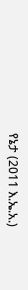የኔታ (2011 እ.ኤ.አ.)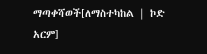ማጣቀሻወች[ለማስተካከል | ኮድ አርም]